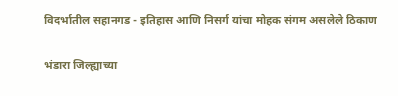विदर्भातील सहानगड - इतिहास आणि निसर्ग यांचा मोहक संगम असलेले ठिकाण

भंडारा जिल्ह्याच्या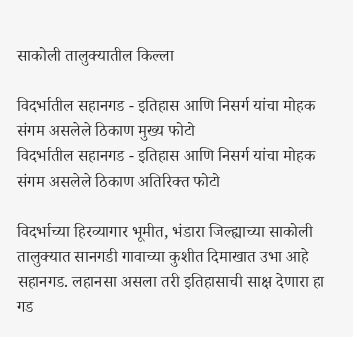साकोली तालुक्यातील किल्ला

विदर्भातील सहानगड - इतिहास आणि निसर्ग यांचा मोहक संगम असलेले ठिकाण मुख्य फोटो
विदर्भातील सहानगड - इतिहास आणि निसर्ग यांचा मोहक संगम असलेले ठिकाण अतिरिक्त फोटो

विदर्भाच्या हिरव्यागार भूमीत, भंडारा जिल्ह्याच्या साकोली तालुक्यात सानगडी गावाच्या कुशीत दिमाखात उभा आहे सहानगड. लहानसा असला तरी इतिहासाची साक्ष देणारा हा गड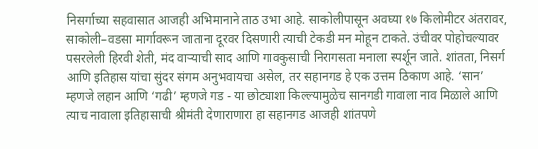निसर्गाच्या सहवासात आजही अभिमानाने ताठ उभा आहे. साकोलीपासून अवघ्या १७ किलोमीटर अंतरावर, साकोली–वडसा मार्गावरून जाताना दूरवर दिसणारी त्याची टेकडी मन मोहून टाकते. उंचीवर पोहोचल्यावर पसरलेली हिरवी शेती, मंद वाऱ्याची साद आणि गावकुसाची निरागसता मनाला स्पर्शून जाते. शांतता, निसर्ग आणि इतिहास यांचा सुंदर संगम अनुभवायचा असेल, तर सहानगड हे एक उत्तम ठिकाण आहे. ‘सान’ म्हणजे लहान आणि ‘गढी’ म्हणजे गड - या छोट्याशा किल्ल्यामुळेच सानगडी गावाला नाव मिळाले आणि त्याच नावाला इतिहासाची श्रीमंती देणाराणारा हा सहानगड आजही शांतपणे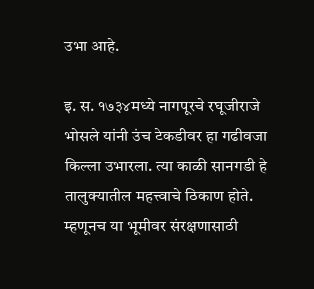उभा आहे.

इ. स. १७३४मध्ये नागपूरचे रघूजीराजे भोसले यांनी उंच टेकडीवर हा गढीवजा किल्ला उभारला. त्या काळी सानगडी हे तालुक्यातील महत्त्वाचे ठिकाण होते. म्हणूनच या भूमीवर संरक्षणासाठी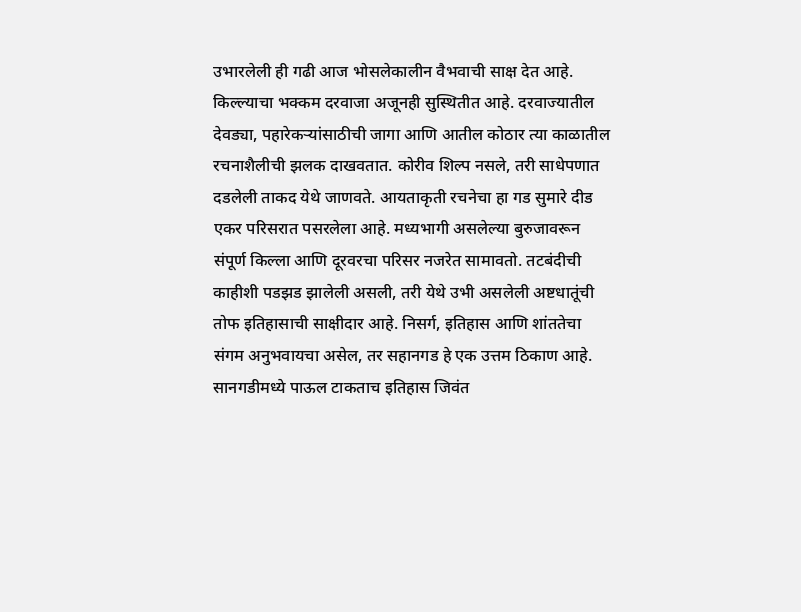उभारलेली ही गढी आज भोसलेकालीन वैभवाची साक्ष देत आहे. किल्ल्याचा भक्कम दरवाजा अजूनही सुस्थितीत आहे. दरवाज्यातील देवड्या, पहारेकऱ्यांसाठीची जागा आणि आतील कोठार त्या काळातील रचनाशैलीची झलक दाखवतात. कोरीव शिल्प नसले, तरी साधेपणात दडलेली ताकद येथे जाणवते. आयताकृती रचनेचा हा गड सुमारे दीड एकर परिसरात पसरलेला आहे. मध्यभागी असलेल्या बुरुजावरून संपूर्ण किल्ला आणि दूरवरचा परिसर नजरेत सामावतो. तटबंदीची काहीशी पडझड झालेली असली, तरी येथे उभी असलेली अष्टधातूंची तोफ इतिहासाची साक्षीदार आहे. निसर्ग, इतिहास आणि शांततेचा संगम अनुभवायचा असेल, तर सहानगड हे एक उत्तम ठिकाण आहे. सानगडीमध्ये पाऊल टाकताच इतिहास जिवंत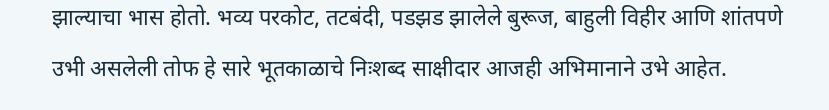झाल्याचा भास होतो. भव्य परकोट, तटबंदी, पडझड झालेले बुरूज, बाहुली विहीर आणि शांतपणे उभी असलेली तोफ हे सारे भूतकाळाचे निःशब्द साक्षीदार आजही अभिमानाने उभे आहेत.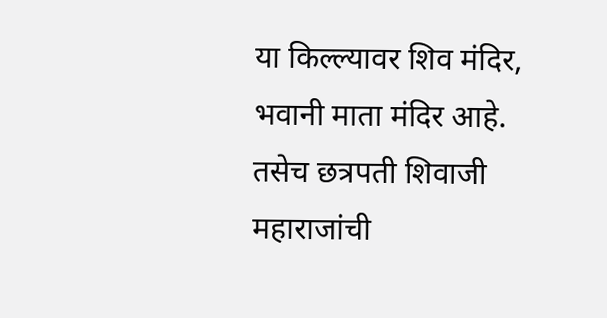या किल्ल्यावर शिव मंदिर, भवानी माता मंदिर आहे. तसेच छत्रपती शिवाजी महाराजांची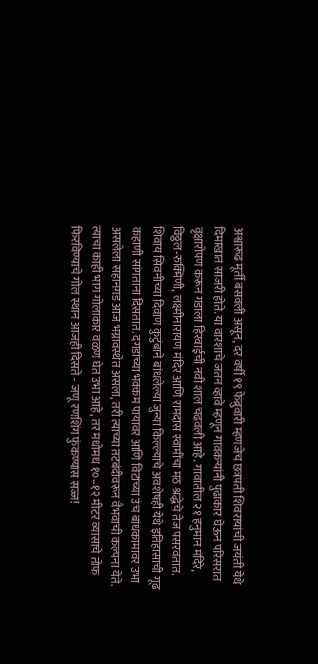अश्वारूढ मूर्ती बसवली असून, दर वर्षी १९ फेब्रुवारी म्हणजेच छत्रपती शिवरायांची जयंती येथे दिमाखात साजरी होते. या वारशाचे जतन व्हावे म्हणून गावकऱ्यांनी पुढाकार घेऊन परिसरात वृक्षारोपण करून गडाला हिरवाईची नवी शाल चढवली आहे. गावातील २१ हनुमान मंदिरे, विठ्ठल-रुक्मिणी, लक्ष्मीनारायण मंदिर आणि रामदास स्वामींचा मठ श्रद्धेचे तेज पसरवतात. शिवाय सिवनीच्या दिवाण कुटुंबाने बांधलेल्या जुन्या किल्ल्याचे अवशेषही येथे इतिहासाची गूढ कहाणी सांगताना दिसतात. दगडांच्या भक्कम पायावर आणि विटांच्या उंच बांधकामावर उभा असलेला सहानगड आज भग्नावस्थेत असला, तरी त्याच्या तटबंदीवरून वैभवाची कल्पना येते. त्याचा काही भाग गोलाकार वळण घेत उभा आहे, तर मधोमध १०–१२ मीटर व्यासाचे तोफ फिरविण्याचे गोल स्थान आजही दिसते - जणू रणशिंग फुंकण्यास सज्ज!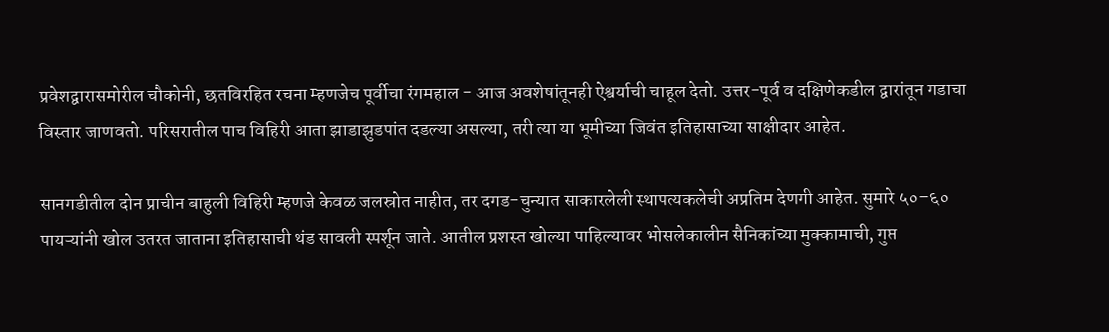प्रवेशद्वारासमोरील चौकोनी, छतविरहित रचना म्हणजेच पूर्वीचा रंगमहाल - आज अवशेषांतूनही ऐश्वर्याची चाहूल देतो. उत्तर-पूर्व व दक्षिणेकडील द्वारांतून गडाचा विस्तार जाणवतो. परिसरातील पाच विहिरी आता झाडाझुडपांत दडल्या असल्या, तरी त्या या भूमीच्या जिवंत इतिहासाच्या साक्षीदार आहेत.

सानगडीतील दोन प्राचीन बाहुली विहिरी म्हणजे केवळ जलस्रोत नाहीत, तर दगड-चुन्यात साकारलेली स्थापत्यकलेची अप्रतिम देणगी आहेत. सुमारे ५०–६० पायऱ्यांनी खोल उतरत जाताना इतिहासाची थंड सावली स्पर्शून जाते. आतील प्रशस्त खोल्या पाहिल्यावर भोसलेकालीन सैनिकांच्या मुक्कामाची, गुप्त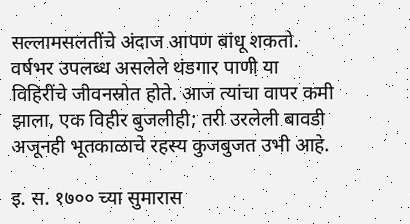सल्लामसलतींचे अंदाज आपण बांधू शकतो. वर्षभर उपलब्ध असलेले थंडगार पाणी या विहिरींचे जीवनस्रोत होते. आज त्यांचा वापर कमी झाला, एक विहीर बुजलीही; तरी उरलेली बावडी अजूनही भूतकाळाचे रहस्य कुजबुजत उभी आहे.

इ. स. १७०० च्या सुमारास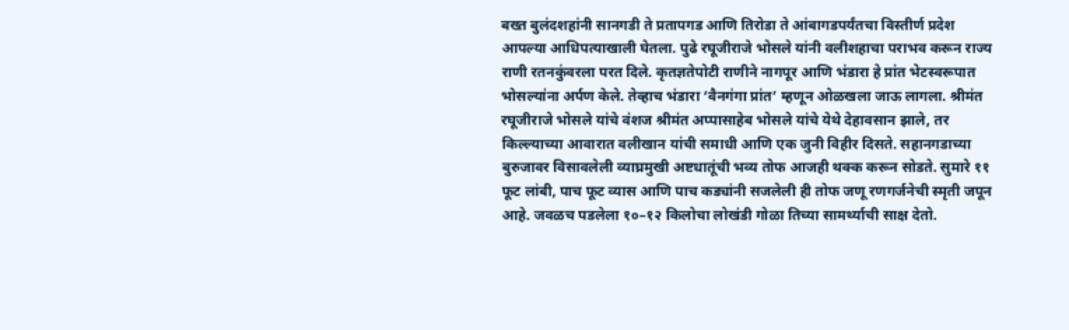बख्त बुलंदशहांनी सानगडी ते प्रतापगड आणि तिरोडा ते आंबागडपर्यंतचा विस्तीर्ण प्रदेश आपल्या आधिपत्याखाली घेतला. पुढे रघूजीराजे भोसले यांनी वलीशहाचा पराभव करून राज्य राणी रतनकुंवरला परत दिले. कृतज्ञतेपोटी राणीने नागपूर आणि भंडारा हे प्रांत भेटस्वरूपात भोसल्यांना अर्पण केले. तेव्हाच भंडारा ‘वैनगंगा प्रांत’ म्हणून ओळखला जाऊ लागला. श्रीमंत रघूजीराजे भोसले यांचे वंशज श्रीमंत अप्पासाहेब भोसले यांचे येथे देहावसान झाले, तर किल्ल्याच्या आवारात वलीखान यांची समाधी आणि एक जुनी विहीर दिसते. सहानगडाच्या बुरुजावर विसावलेली व्याघ्रमुखी अष्टधातूंची भव्य तोफ आजही थक्क करून सोडते. सुमारे ११ फूट लांबी, पाच फूट व्यास आणि पाच कड्यांनी सजलेली ही तोफ जणू रणगर्जनेची स्मृती जपून आहे. जवळच पडलेला १०–१२ किलोचा लोखंडी गोळा तिच्या सामर्थ्याची साक्ष देतो.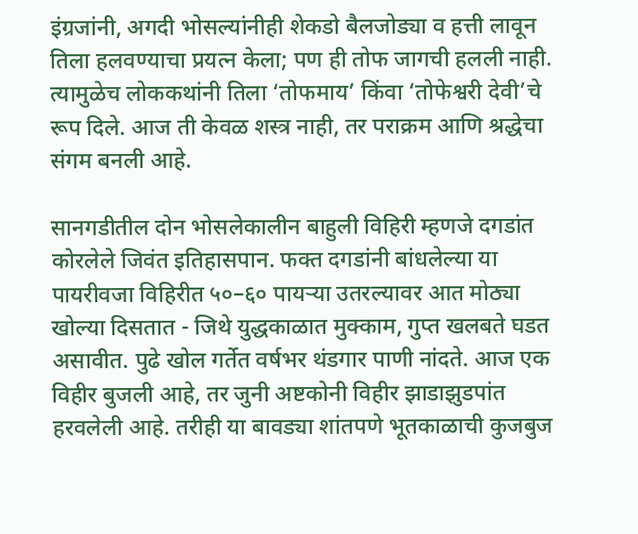इंग्रजांनी, अगदी भोसल्यांनीही शेकडो बैलजोड्या व हत्ती लावून तिला हलवण्याचा प्रयत्न केला; पण ही तोफ जागची हलली नाही. त्यामुळेच लोककथांनी तिला ‘तोफमाय’ किंवा ‘तोफेश्वरी देवी’चे रूप दिले. आज ती केवळ शस्त्र नाही, तर पराक्रम आणि श्रद्धेचा संगम बनली आहे.

सानगडीतील दोन भोसलेकालीन बाहुली विहिरी म्हणजे दगडांत कोरलेले जिवंत इतिहासपान. फक्त दगडांनी बांधलेल्या या पायरीवजा विहिरीत ५०–६० पायऱ्या उतरल्यावर आत मोठ्या खोल्या दिसतात - जिथे युद्धकाळात मुक्काम, गुप्त खलबते घडत असावीत. पुढे खोल गर्तेत वर्षभर थंडगार पाणी नांदते. आज एक विहीर बुजली आहे, तर जुनी अष्टकोनी विहीर झाडाझुडपांत हरवलेली आहे. तरीही या बावड्या शांतपणे भूतकाळाची कुजबुज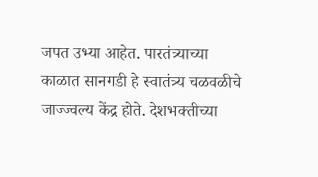जपत उभ्या आहेत. पारतंत्र्याच्या काळात सानगडी हे स्वातंत्र्य चळवळीचे जाज्ज्वल्य केंद्र होते. देशभक्तीच्या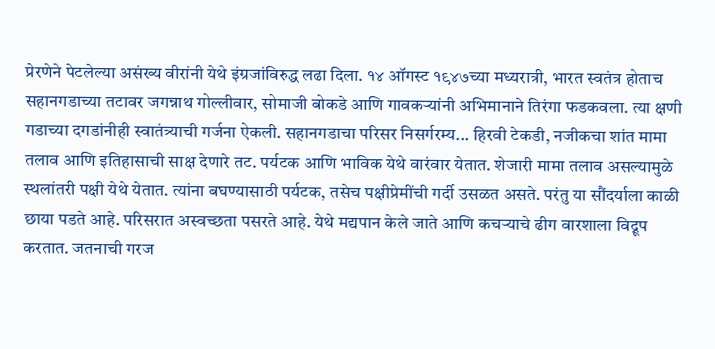प्रेरणेने पेटलेल्या असंख्य वीरांनी येथे इंग्रजांविरुद्ध लढा दिला. १४ ऑगस्ट १९४७च्या मध्यरात्री, भारत स्वतंत्र होताच सहानगडाच्या तटावर जगन्नाथ गोल्लीवार, सोमाजी बोकडे आणि गावकऱ्यांनी अभिमानाने तिरंगा फडकवला. त्या क्षणी गडाच्या दगडांनीही स्वातंत्र्याची गर्जना ऐकली. सहानगडाचा परिसर निसर्गरम्य... हिरवी टेकडी, नजीकचा शांत मामा तलाव आणि इतिहासाची साक्ष देणारे तट. पर्यटक आणि भाविक येथे वारंवार येतात. शेजारी मामा तलाव असल्यामुळे स्थलांतरी पक्षी येथे येतात. त्यांना बघण्यासाठी पर्यटक, तसेच पक्षीप्रेमींची गर्दी उसळत असते. परंतु या सौंदर्याला काळी छाया पडते आहे. परिसरात अस्वच्छता पसरते आहे. येथे मद्यपान केले जाते आणि कचऱ्याचे ढीग वारशाला विद्रूप करतात. जतनाची गरज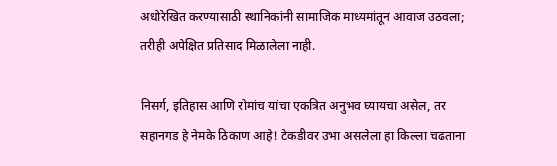अधोरेखित करण्यासाठी स्थानिकांनी सामाजिक माध्यमांतून आवाज उठवला; तरीही अपेक्षित प्रतिसाद मिळालेला नाही.

निसर्ग, इतिहास आणि रोमांच यांचा एकत्रित अनुभव घ्यायचा असेल, तर सहानगड हे नेमके ठिकाण आहे! टेकडीवर उभा असलेला हा किल्ला चढताना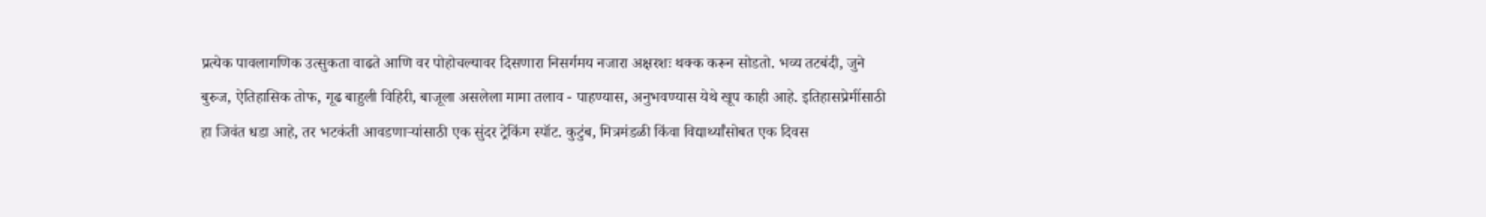प्रत्येक पावलागणिक उत्सुकता वाढते आणि वर पोहोचल्यावर दिसणारा निसर्गमय नजारा अक्षरशः थक्क करून सोडतो. भव्य तटबंदी, जुने बुरुज, ऐतिहासिक तोफ, गूढ बाहुली विहिरी, बाजूला असलेला मामा तलाव - पाहण्यास, अनुभवण्यास येथे खूप काही आहे. इतिहासप्रेमींसाठी हा जिवंत धडा आहे, तर भटकंती आवडणाऱ्यांसाठी एक सुंदर ट्रेकिंग स्पॉट. कुटुंब, मित्रमंडळी किंवा विद्यार्थ्यांसोबत एक दिवस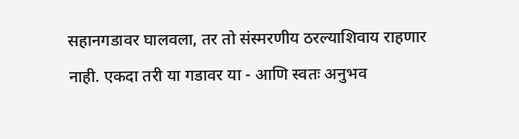सहानगडावर घालवला, तर तो संस्मरणीय ठरल्याशिवाय राहणार नाही. एकदा तरी या गडावर या - आणि स्वतः अनुभव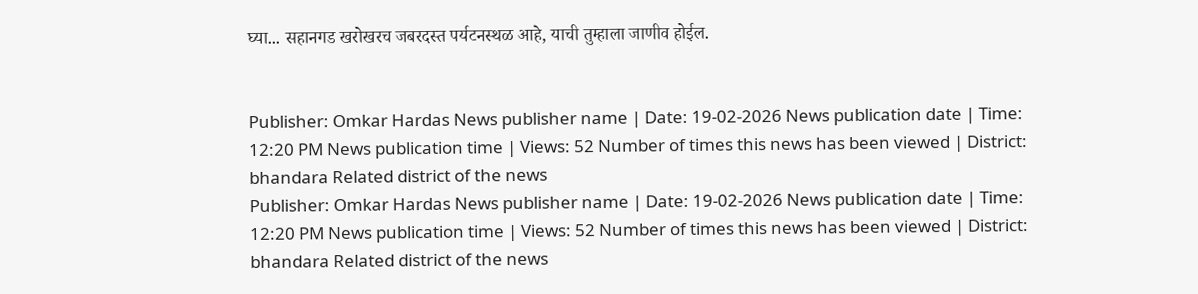घ्या... सहानगड खरोखरच जबरदस्त पर्यटनस्थळ आहे, याची तुम्हाला जाणीव होईल.


Publisher: Omkar Hardas News publisher name | Date: 19-02-2026 News publication date | Time: 12:20 PM News publication time | Views: 52 Number of times this news has been viewed | District: bhandara Related district of the news
Publisher: Omkar Hardas News publisher name | Date: 19-02-2026 News publication date | Time: 12:20 PM News publication time | Views: 52 Number of times this news has been viewed | District: bhandara Related district of the news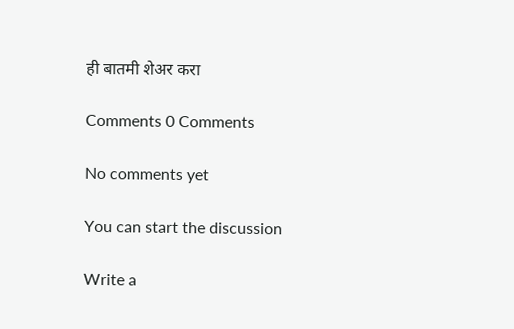ही बातमी शेअर करा

Comments 0 Comments

No comments yet

You can start the discussion

Write a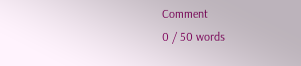Comment
0 / 50 words